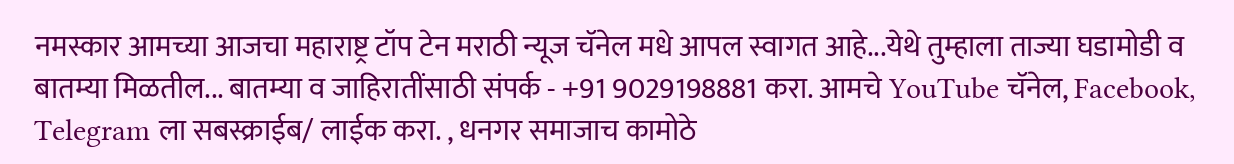नमस्कार आमच्या आजचा महाराष्ट्र टॉप टेन मराठी न्यूज चॅनेल मधे आपल स्वागत आहे...येथे तुम्हाला ताज्या घडामोडी व बातम्या मिळतील... बातम्या व जाहिरातींसाठी संपर्क - +91 9029198881 करा. आमचे YouTube चॅनेल, Facebook, Telegram ला सबस्क्राईब/ लाईक करा. , धनगर समाजाच कामोठे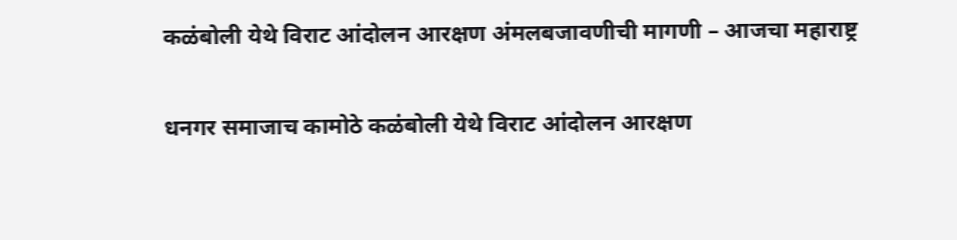कळंबोली येथे विराट आंदोलन आरक्षण अंमलबजावणीची मागणी – आजचा महाराष्ट्र

धनगर समाजाच कामोठे कळंबोली येथे विराट आंदोलन आरक्षण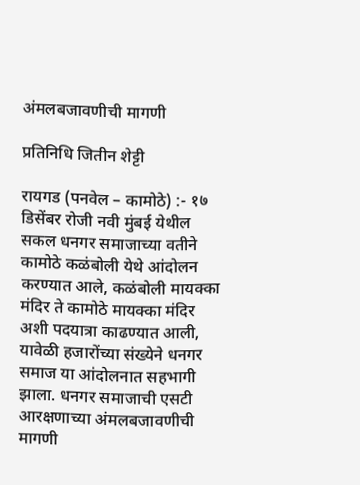अंमलबजावणीची मागणी

प्रतिनिधि जितीन शेट्टी

रायगड (पनवेल – कामोठे) :- १७ डिसेंबर रोजी नवी मुंबई येथील सकल धनगर समाजाच्या वतीने कामोठे कळंबोली येथे आंदोलन करण्यात आले, कळंबोली मायक्का मंदिर ते कामोठे मायक्का मंदिर अशी पदयात्रा काढण्यात आली, यावेळी हजारोंच्या संख्येने धनगर समाज या आंदोलनात सहभागी झाला. धनगर समाजाची एसटी आरक्षणाच्या अंमलबजावणीची मागणी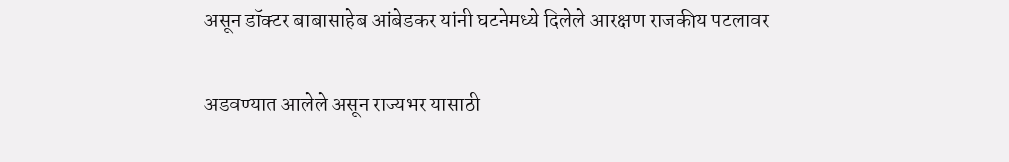असून डॉक्टर बाबासाहेब आंबेडकर यांनी घटनेमध्ये दिलेले आरक्षण राजकीय पटलावर

अडवण्यात आलेले असून राज्यभर यासाठी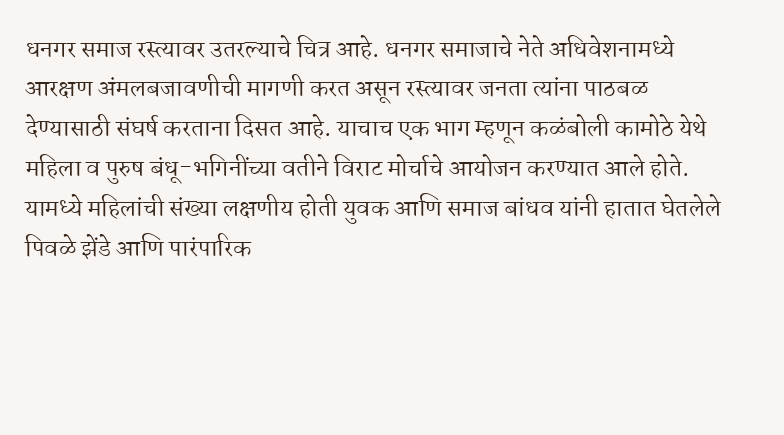धनगर समाज रस्त्यावर उतरल्याचे चित्र आहे. धनगर समाजाचे नेते अधिवेशनामध्ये आरक्षण अंमलबजावणीची मागणी करत असून रस्त्यावर जनता त्यांना पाठबळ देण्यासाठी संघर्ष करताना दिसत आहे. याचाच एक भाग म्हणून कळंबोली कामोठे येथे महिला व पुरुष बंधू-भगिनींच्या वतीने विराट मोर्चाचे आयोजन करण्यात आले होते. यामध्ये महिलांची संख्या लक्षणीय होती युवक आणि समाज बांधव यांनी हातात घेतलेले पिवळे झेंडे आणि पारंपारिक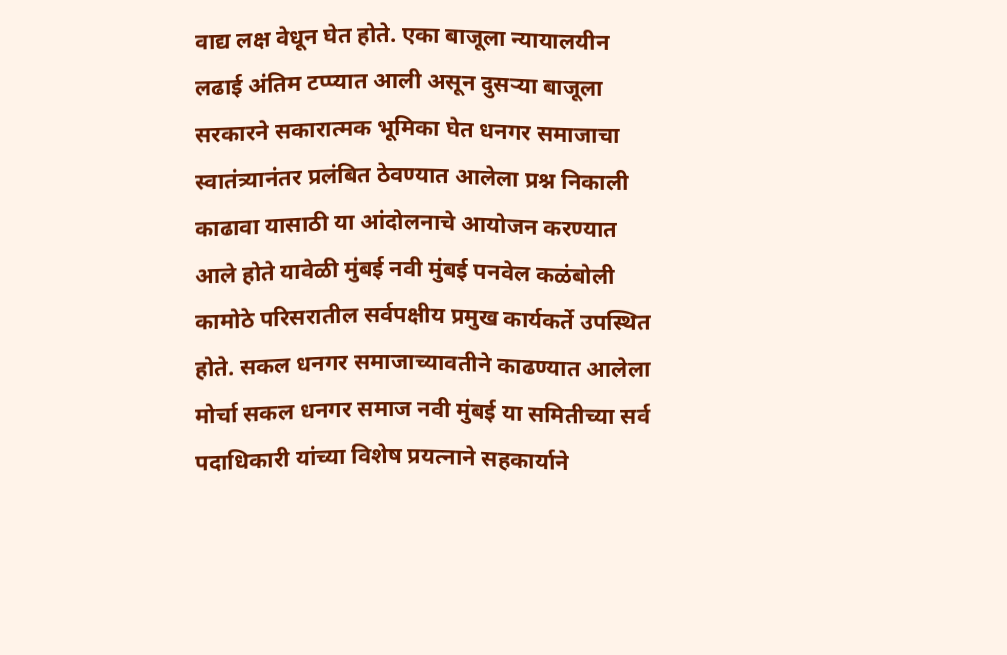वाद्य लक्ष वेधून घेत होते. एका बाजूला न्यायालयीन लढाई अंतिम टप्प्यात आली असून दुसऱ्या बाजूला सरकारने सकारात्मक भूमिका घेत धनगर समाजाचा स्वातंत्र्यानंतर प्रलंबित ठेवण्यात आलेला प्रश्न निकाली काढावा यासाठी या आंदोलनाचे आयोजन करण्यात आले होते यावेळी मुंबई नवी मुंबई पनवेल कळंबोली कामोठे परिसरातील सर्वपक्षीय प्रमुख कार्यकर्ते उपस्थित होते. सकल धनगर समाजाच्यावतीने काढण्यात आलेला मोर्चा सकल धनगर समाज नवी मुंबई या समितीच्या सर्व पदाधिकारी यांच्या विशेष प्रयत्नाने सहकार्याने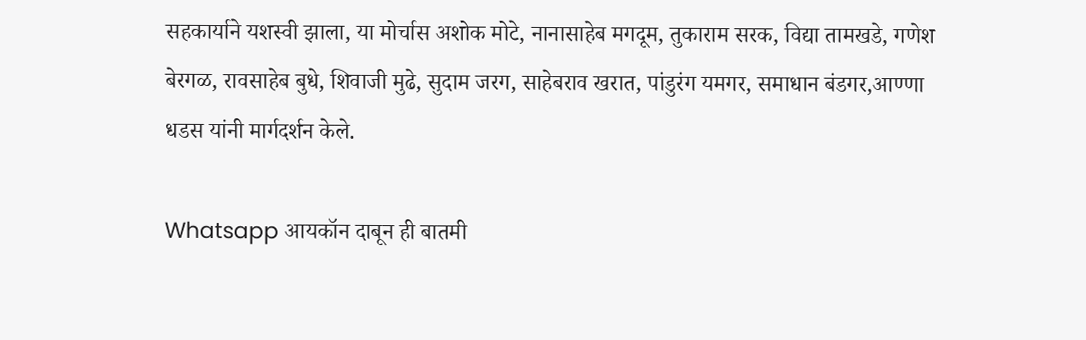सहकार्याने यशस्वी झाला, या मोर्चास अशोक मोटे, नानासाहेब मगदूम, तुकाराम सरक, विद्या तामखडे, गणेश बेरगळ, रावसाहेब बुधे, शिवाजी मुढे, सुदाम जरग, साहेबराव खरात, पांडुरंग यमगर, समाधान बंडगर,आण्णा धडस यांनी मार्गदर्शन केले.

Whatsapp आयकॉन दाबून ही बातमी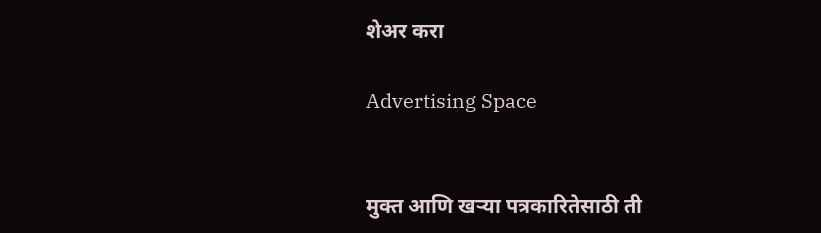शेअर करा

Advertising Space


मुक्त आणि खऱ्या पत्रकारितेसाठी ती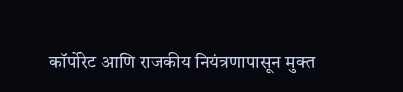कॉर्पोरेट आणि राजकीय नियंत्रणापासून मुक्त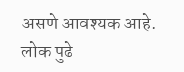असणे आवश्यक आहे. लोक पुढे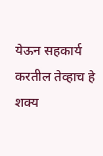येऊन सहकार्य करतील तेव्हाच हे शक्य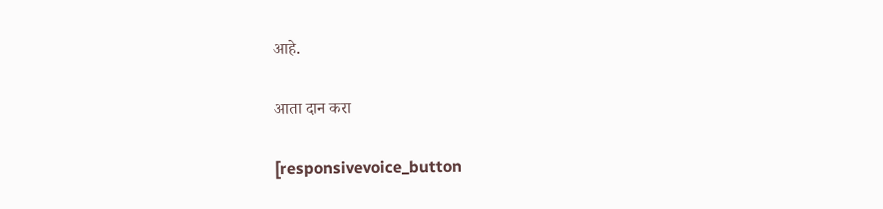आहे.

आता दान करा

[responsivevoice_button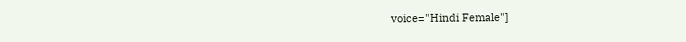voice="Hindi Female"]